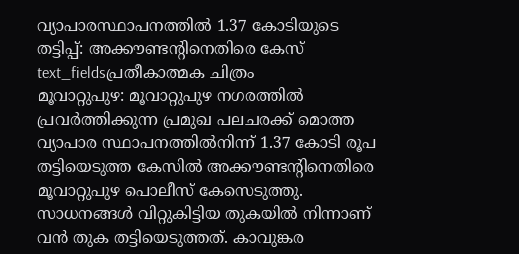വ്യാപാരസ്ഥാപനത്തിൽ 1.37 കോടിയുടെ തട്ടിപ്പ്: അക്കൗണ്ടന്റിനെതിരെ കേസ്
text_fieldsപ്രതീകാത്മക ചിത്രം
മൂവാറ്റുപുഴ: മൂവാറ്റുപുഴ നഗരത്തിൽ പ്രവർത്തിക്കുന്ന പ്രമുഖ പലചരക്ക് മൊത്ത വ്യാപാര സ്ഥാപനത്തിൽനിന്ന് 1.37 കോടി രൂപ തട്ടിയെടുത്ത കേസിൽ അക്കൗണ്ടന്റിനെതിരെ മൂവാറ്റുപുഴ പൊലീസ് കേസെടുത്തു. സാധനങ്ങൾ വിറ്റുകിട്ടിയ തുകയിൽ നിന്നാണ് വൻ തുക തട്ടിയെടുത്തത്. കാവുങ്കര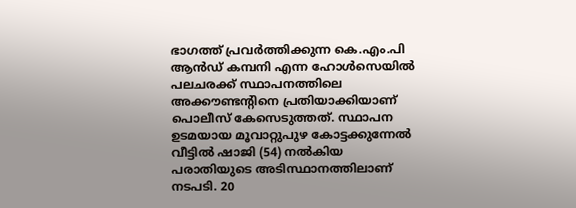ഭാഗത്ത് പ്രവർത്തിക്കുന്ന കെ.എം.പി ആൻഡ് കമ്പനി എന്ന ഹോൾസെയിൽ പലചരക്ക് സ്ഥാപനത്തിലെ അക്കൗണ്ടന്റിനെ പ്രതിയാക്കിയാണ് പൊലീസ് കേസെടുത്തത്. സ്ഥാപന ഉടമയായ മൂവാറ്റുപുഴ കോട്ടക്കുന്നേൽ വീട്ടിൽ ഷാജി (54) നൽകിയ പരാതിയുടെ അടിസ്ഥാനത്തിലാണ് നടപടി. 20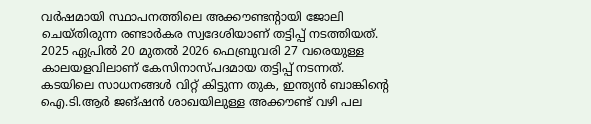വർഷമായി സ്ഥാപനത്തിലെ അക്കൗണ്ടന്റായി ജോലി ചെയ്തിരുന്ന രണ്ടാർകര സ്വദേശിയാണ് തട്ടിപ്പ് നടത്തിയത്. 2025 ഏപ്രിൽ 20 മുതൽ 2026 ഫെബ്രുവരി 27 വരെയുള്ള കാലയളവിലാണ് കേസിനാസ്പദമായ തട്ടിപ്പ് നടന്നത്.
കടയിലെ സാധനങ്ങൾ വിറ്റ് കിട്ടുന്ന തുക, ഇന്ത്യൻ ബാങ്കിന്റെ ഐ.ടി.ആർ ജങ്ഷൻ ശാഖയിലുള്ള അക്കൗണ്ട് വഴി പല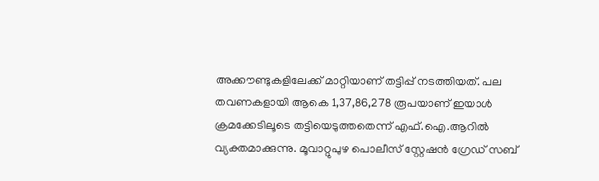അക്കൗണ്ടുകളിലേക്ക് മാറ്റിയാണ് തട്ടിപ്പ് നടത്തിയത്. പല തവണകളായി ആകെ 1,37,86,278 രൂപയാണ് ഇയാൾ ക്രമക്കേടിലൂടെ തട്ടിയെടുത്തതെന്ന് എഫ്.ഐ.ആറിൽ വ്യക്തമാക്കുന്നു. മൂവാറ്റുപുഴ പൊലീസ് സ്റ്റേഷൻ ഗ്രേഡ് സബ്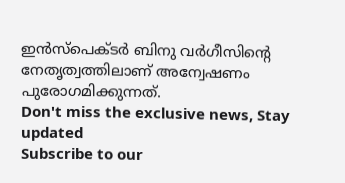ഇൻസ്പെക്ടർ ബിനു വർഗീസിന്റെ നേതൃത്വത്തിലാണ് അന്വേഷണം പുരോഗമിക്കുന്നത്.
Don't miss the exclusive news, Stay updated
Subscribe to our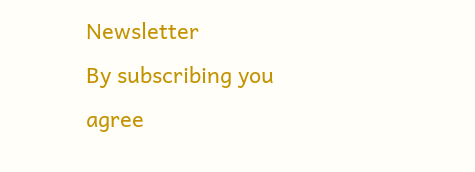Newsletter
By subscribing you agree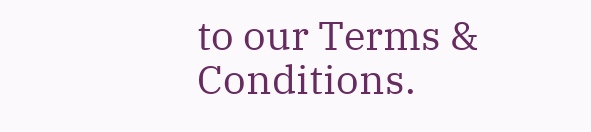to our Terms & Conditions.